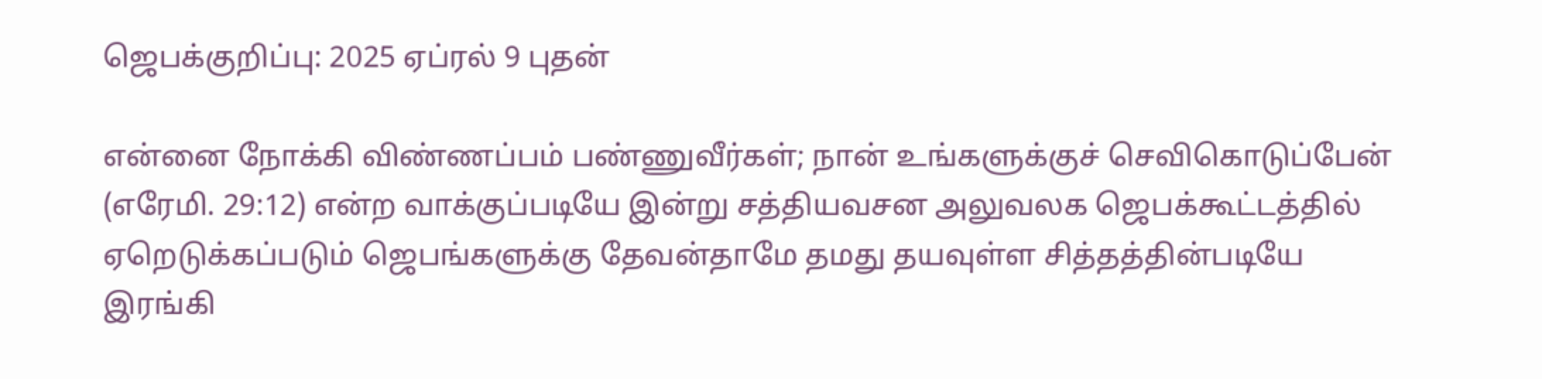ஜெபக்குறிப்பு: 2025 ஏப்ரல் 9 புதன்

என்னை நோக்கி விண்ணப்பம் பண்ணுவீர்கள்; நான் உங்களுக்குச் செவிகொடுப்பேன் (எரேமி. 29:12) என்ற வாக்குப்படியே இன்று சத்தியவசன அலுவலக ஜெபக்கூட்டத்தில் ஏறெடுக்கப்படும் ஜெபங்களுக்கு தேவன்தாமே தமது தயவுள்ள சித்தத்தின்படியே இரங்கி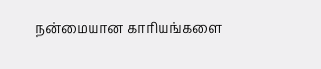நன்மையான காரியங்களை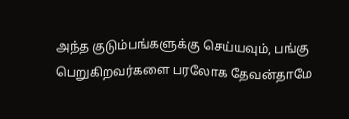அந்த குடும்பங்களுக்கு செய்யவும், பங்கு பெறுகிறவர்களை பரலோக தேவன்தாமே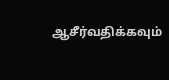ஆசீர்வதிக்கவும்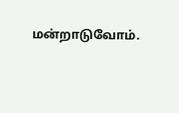மன்றாடுவோம்.